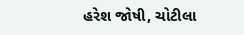હરેશ જોષી, ચોટીલા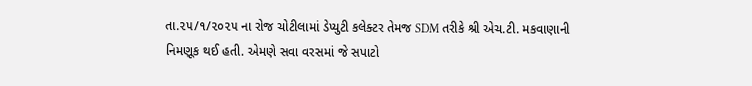તા.૨૫/૧/૨૦૨૫ ના રોજ ચોટીલામાં ડેપ્યુટી કલેક્ટર તેમજ SDM તરીકે શ્રી એચ.ટી. મકવાણાની નિમણૂક થઈ હતી. એમણે સવા વરસમાં જે સપાટો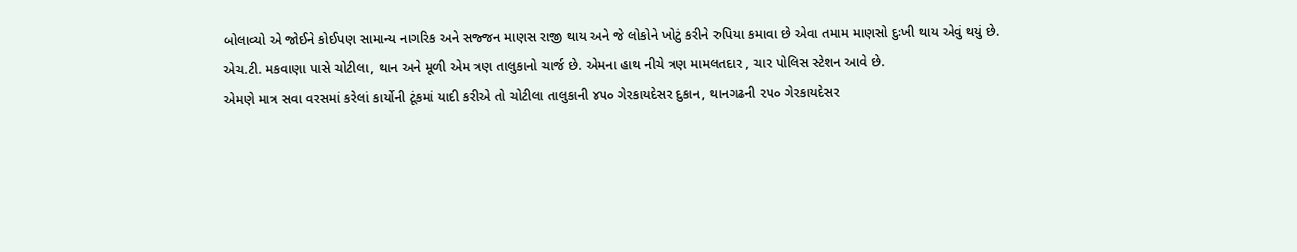બોલાવ્યો એ જોઈને કોઈપણ સામાન્ય નાગરિક અને સજ્જન માણસ રાજી થાય અને જે લોકોને ખોટું કરીને રુપિયા કમાવા છે એવા તમામ માણસો દુઃખી થાય એવું થયું છે.
એચ.ટી. મકવાણા પાસે ચોટીલા, થાન અને મૂળી એમ ત્રણ તાલુકાનો ચાર્જ છે. એમના હાથ નીચે ત્રણ મામલતદાર , ચાર પોલિસ સ્ટેશન આવે છે.
એમણે માત્ર સવા વરસમાં કરેલાં કાર્યોની ટૂંકમાં યાદી કરીએ તો ચોટીલા તાલુકાની ૪૫૦ ગેરકાયદેસર દુકાન, થાનગઢની ૨૫૦ ગેરકાયદેસર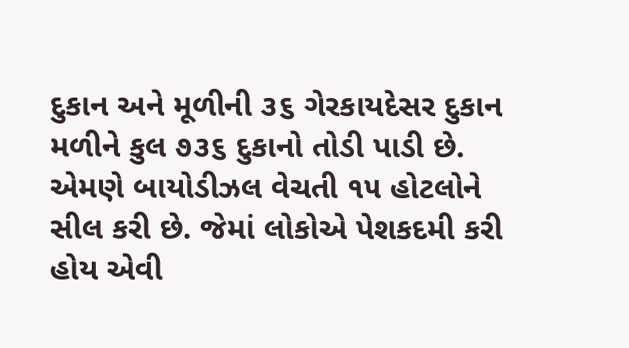દુકાન અને મૂળીની ૩૬ ગેરકાયદેસર દુકાન મળીને કુલ ૭૩૬ દુકાનો તોડી પાડી છે. એમણે બાયોડીઝલ વેચતી ૧૫ હોટલોને સીલ કરી છે. જેમાં લોકોએ પેશકદમી કરી હોય એવી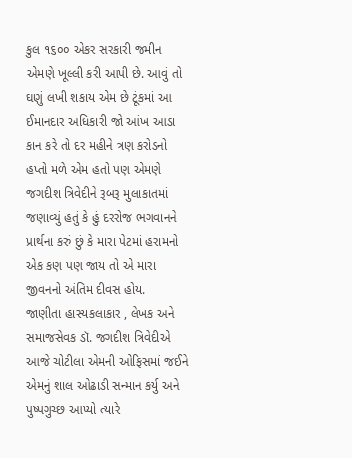કુલ ૧૬૦૦ એકર સરકારી જમીન એમણે ખૂલ્લી કરી આપી છે. આવું તો ઘણું લખી શકાય એમ છે ટૂંકમાં આ ઈમાનદાર અધિકારી જો આંખ આડા કાન કરે તો દર મહીને ત્રણ કરોડનો હપ્તો મળે એમ હતો પણ એમણે જગદીશ ત્રિવેદીને રૂબરૂ મુલાકાતમાં જણાવ્યું હતું કે હું દરરોજ ભગવાનને પ્રાર્થના કરું છું કે મારા પેટમાં હરામનો એક કણ પણ જાય તો એ મારા જીવનનો અંતિમ દીવસ હોય.
જાણીતા હાસ્યકલાકાર , લેખક અને સમાજસેવક ડૉ. જગદીશ ત્રિવેદીએ આજે ચોટીલા એમની ઓફિસમાં જઈને એમનું શાલ ઓઢાડી સન્માન કર્યુ અને પુષ્પગુચ્છ આપ્યો ત્યારે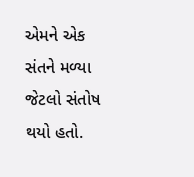એમને એક સંતને મળ્યા જેટલો સંતોષ થયો હતો.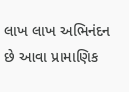લાખ લાખ અભિનંદન છે આવા પ્રામાણિક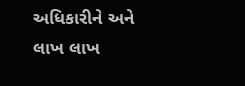અધિકારીને અને
લાખ લાખ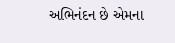અભિનંદન છે એમના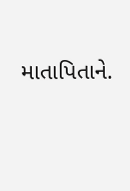માતાપિતાને.